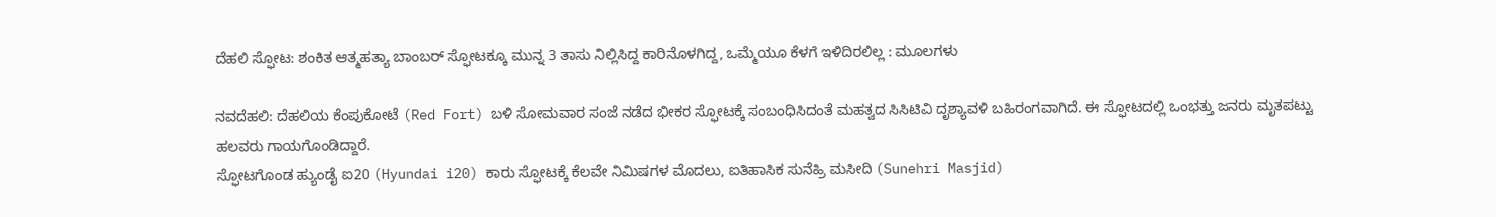ದೆಹಲಿ ಸ್ಫೋಟ: ಶಂಕಿತ ಆತ್ಮಹತ್ಯಾ ಬಾಂಬರ್ ಸ್ಫೋಟಕ್ಕೂ ಮುನ್ನ 3 ತಾಸು ನಿಲ್ಲಿಸಿದ್ದ ಕಾರಿನೊಳಗಿದ್ದ, ಒಮ್ಮೆಯೂ ಕೆಳಗೆ ಇಳಿದಿರಲಿಲ್ಲ : ಮೂಲಗಳು

ನವದೆಹಲಿ: ದೆಹಲಿಯ ಕೆಂಪುಕೋಟೆ (Red Fort) ಬಳಿ ಸೋಮವಾರ ಸಂಜೆ ನಡೆದ ಭೀಕರ ಸ್ಫೋಟಕ್ಕೆ ಸಂಬಂಧಿಸಿದಂತೆ ಮಹತ್ವದ ಸಿಸಿಟಿವಿ ದೃಶ್ಯಾವಳಿ ಬಹಿರಂಗವಾಗಿದೆ. ಈ ಸ್ಫೋಟದಲ್ಲಿ ಒಂಭತ್ತು ಜನರು ಮೃತಪಟ್ಟು ಹಲವರು ಗಾಯಗೊಂಡಿದ್ದಾರೆ.
ಸ್ಫೋಟಗೊಂಡ ಹ್ಯುಂಡೈ ಐ20 (Hyundai i20) ಕಾರು ಸ್ಫೋಟಕ್ಕೆ ಕೆಲವೇ ನಿಮಿಷಗಳ ಮೊದಲು, ಐತಿಹಾಸಿಕ ಸುನೆಹ್ರಿ ಮಸೀದಿ (Sunehri Masjid)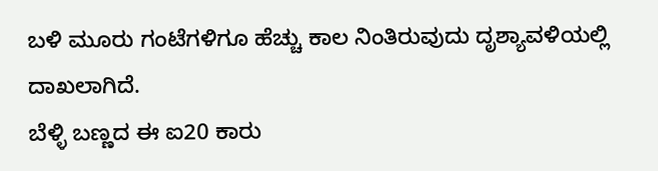ಬಳಿ ಮೂರು ಗಂಟೆಗಳಿಗೂ ಹೆಚ್ಚು ಕಾಲ ನಿಂತಿರುವುದು ದೃಶ್ಯಾವಳಿಯಲ್ಲಿ ದಾಖಲಾಗಿದೆ.
ಬೆಳ್ಳಿ ಬಣ್ಣದ ಈ ಐ20 ಕಾರು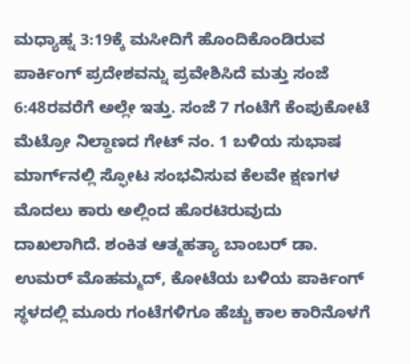ಮಧ್ಯಾಹ್ನ 3:19ಕ್ಕೆ ಮಸೀದಿಗೆ ಹೊಂದಿಕೊಂಡಿರುವ ಪಾರ್ಕಿಂಗ್ ಪ್ರದೇಶವನ್ನು ಪ್ರವೇಶಿಸಿದೆ ಮತ್ತು ಸಂಜೆ 6:48ರವರೆಗೆ ಅಲ್ಲೇ ಇತ್ತು. ಸಂಜೆ 7 ಗಂಟೆಗೆ ಕೆಂಪುಕೋಟೆ ಮೆಟ್ರೋ ನಿಲ್ದಾಣದ ಗೇಟ್ ನಂ. 1 ಬಳಿಯ ಸುಭಾಷ ಮಾರ್ಗ್‌ನಲ್ಲಿ ಸ್ಫೋಟ ಸಂಭವಿಸುವ ಕೆಲವೇ ಕ್ಷಣಗಳ ಮೊದಲು ಕಾರು ಅಲ್ಲಿಂದ ಹೊರಟಿರುವುದು ದಾಖಲಾಗಿದೆ. ಶಂಕಿತ ಆತ್ಮಹತ್ಯಾ ಬಾಂಬರ್ ಡಾ. ಉಮರ್ ಮೊಹಮ್ಮದ್, ಕೋಟೆಯ ಬಳಿಯ ಪಾರ್ಕಿಂಗ್ ಸ್ಥಳದಲ್ಲಿ ಮೂರು ಗಂಟೆಗಳಿಗೂ ಹೆಚ್ಚು ಕಾಲ ಕಾರಿನೊಳಗೆ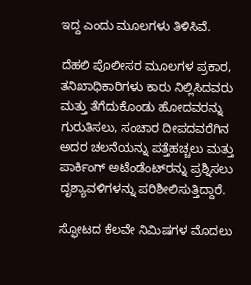ಇದ್ದ ಎಂದು ಮೂಲಗಳು ತಿಳಿಸಿವೆ.

ದೆಹಲಿ ಪೊಲೀಸರ ಮೂಲಗಳ ಪ್ರಕಾರ, ತನಿಖಾಧಿಕಾರಿಗಳು ಕಾರು ನಿಲ್ಲಿಸಿದವರು ಮತ್ತು ತೆಗೆದುಕೊಂಡು ಹೋದವರನ್ನು ಗುರುತಿಸಲು, ಸಂಚಾರ ದೀಪದವರೆಗಿನ ಅದರ ಚಲನೆಯನ್ನು ಪತ್ತೆಹಚ್ಚಲು ಮತ್ತು ಪಾರ್ಕಿಂಗ್ ಅಟೆಂಡೆಂಟ್‌ರನ್ನು ಪ್ರಶ್ನಿಸಲು ದೃಶ್ಯಾವಳಿಗಳನ್ನು ಪರಿಶೀಲಿಸುತ್ತಿದ್ದಾರೆ.

ಸ್ಫೋಟದ ಕೆಲವೇ ನಿಮಿಷಗಳ ಮೊದಲು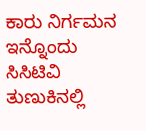ಕಾರು ನಿರ್ಗಮನ
ಇನ್ನೊಂದು ಸಿಸಿಟಿವಿ ತುಣುಕಿನಲ್ಲಿ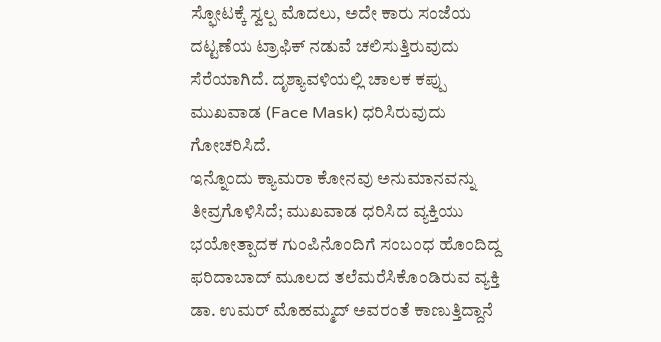ಸ್ಫೋಟಕ್ಕೆ ಸ್ವಲ್ಪ ಮೊದಲು, ಅದೇ ಕಾರು ಸಂಜೆಯ ದಟ್ಟಣೆಯ ಟ್ರಾಫಿಕ್ ನಡುವೆ ಚಲಿಸುತ್ತಿರುವುದು ಸೆರೆಯಾಗಿದೆ. ದೃಶ್ಯಾವಳಿಯಲ್ಲಿ ಚಾಲಕ ಕಪ್ಪು ಮುಖವಾಡ (Face Mask) ಧರಿಸಿರುವುದು ಗೋಚರಿಸಿದೆ.
ಇನ್ನೊಂದು ಕ್ಯಾಮರಾ ಕೋನವು ಅನುಮಾನವನ್ನು ತೀವ್ರಗೊಳಿಸಿದೆ; ಮುಖವಾಡ ಧರಿಸಿದ ವ್ಯಕ್ತಿಯು ಭಯೋತ್ಪಾದಕ ಗುಂಪಿನೊಂದಿಗೆ ಸಂಬಂಧ ಹೊಂದಿದ್ದ ಫರಿದಾಬಾದ್ ಮೂಲದ ತಲೆಮರೆಸಿಕೊಂಡಿರುವ ವ್ಯಕ್ತಿ ಡಾ. ಉಮರ್ ಮೊಹಮ್ಮದ್ ಅವರಂತೆ ಕಾಣುತ್ತಿದ್ದಾನೆ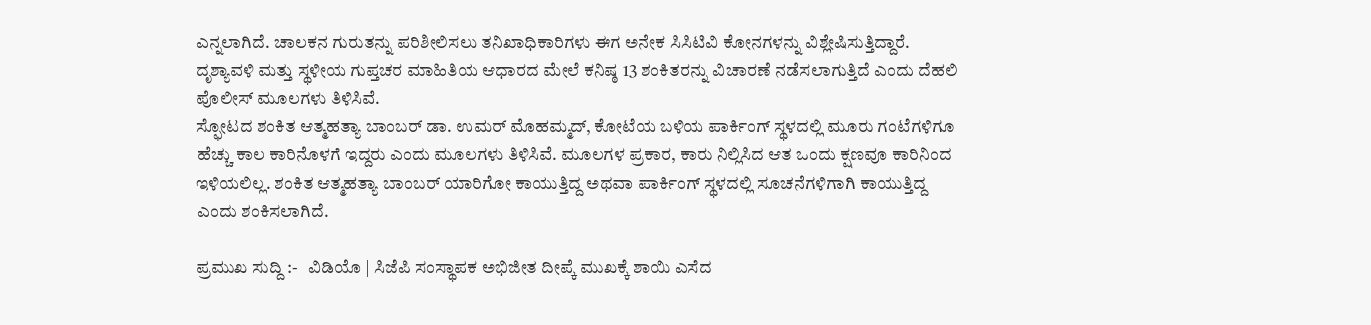ಎನ್ನಲಾಗಿದೆ. ಚಾಲಕನ ಗುರುತನ್ನು ಪರಿಶೀಲಿಸಲು ತನಿಖಾಧಿಕಾರಿಗಳು ಈಗ ಅನೇಕ ಸಿಸಿಟಿವಿ ಕೋನಗಳನ್ನು ವಿಶ್ಲೇಷಿಸುತ್ತಿದ್ದಾರೆ. ದೃಶ್ಯಾವಳಿ ಮತ್ತು ಸ್ಥಳೀಯ ಗುಪ್ತಚರ ಮಾಹಿತಿಯ ಆಧಾರದ ಮೇಲೆ ಕನಿಷ್ಠ 13 ಶಂಕಿತರನ್ನು ವಿಚಾರಣೆ ನಡೆಸಲಾಗುತ್ತಿದೆ ಎಂದು ದೆಹಲಿ ಪೊಲೀಸ್ ಮೂಲಗಳು ತಿಳಿಸಿವೆ.
ಸ್ಫೋಟದ ಶಂಕಿತ ಆತ್ಮಹತ್ಯಾ ಬಾಂಬರ್ ಡಾ. ಉಮರ್ ಮೊಹಮ್ಮದ್, ಕೋಟೆಯ ಬಳಿಯ ಪಾರ್ಕಿಂಗ್ ಸ್ಥಳದಲ್ಲಿ ಮೂರು ಗಂಟೆಗಳಿಗೂ ಹೆಚ್ಚು ಕಾಲ ಕಾರಿನೊಳಗೆ ಇದ್ದರು ಎಂದು ಮೂಲಗಳು ತಿಳಿಸಿವೆ. ಮೂಲಗಳ ಪ್ರಕಾರ, ಕಾರು ನಿಲ್ಲಿಸಿದ ಆತ ಒಂದು ಕ್ಷಣವೂ ಕಾರಿನಿಂದ ಇಳಿಯಲಿಲ್ಲ. ಶಂಕಿತ ಆತ್ಮಹತ್ಯಾ ಬಾಂಬರ್ ಯಾರಿಗೋ ಕಾಯುತ್ತಿದ್ದ ಅಥವಾ ಪಾರ್ಕಿಂಗ್ ಸ್ಥಳದಲ್ಲಿ ಸೂಚನೆಗಳಿಗಾಗಿ ಕಾಯುತ್ತಿದ್ದ ಎಂದು ಶಂಕಿಸಲಾಗಿದೆ.

ಪ್ರಮುಖ ಸುದ್ದಿ :-   ವಿಡಿಯೊ | ಸಿಜೆಪಿ ಸಂಸ್ಥಾಪಕ ಅಭಿಜೀತ ದೀಪ್ಕೆ ಮುಖಕ್ಕೆ ಶಾಯಿ ಎಸೆದ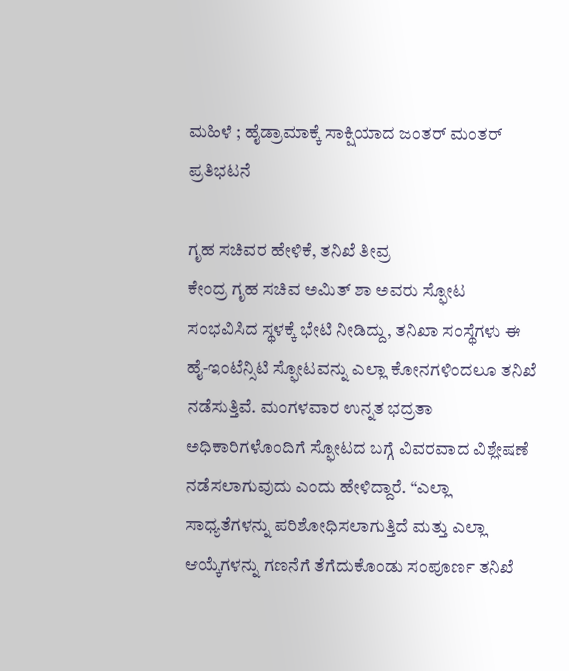ಮಹಿಳೆ ; ಹೈಡ್ರಾಮಾಕ್ಕೆ ಸಾಕ್ಷಿಯಾದ ಜಂತರ್ ಮಂತರ್‌ ಪ್ರತಿಭಟನೆ

ಗೃಹ ಸಚಿವರ ಹೇಳಿಕೆ, ತನಿಖೆ ತೀವ್ರ
ಕೇಂದ್ರ ಗೃಹ ಸಚಿವ ಅಮಿತ್ ಶಾ ಅವರು ಸ್ಫೋಟ ಸಂಭವಿಸಿದ ಸ್ಥಳಕ್ಕೆ ಭೇಟಿ ನೀಡಿದ್ದು, ತನಿಖಾ ಸಂಸ್ಥೆಗಳು ಈ ಹೈ-ಇಂಟೆನ್ಸಿಟಿ ಸ್ಫೋಟವನ್ನು ಎಲ್ಲಾ ಕೋನಗಳಿಂದಲೂ ತನಿಖೆ ನಡೆಸುತ್ತಿವೆ. ಮಂಗಳವಾರ ಉನ್ನತ ಭದ್ರತಾ ಅಧಿಕಾರಿಗಳೊಂದಿಗೆ ಸ್ಫೋಟದ ಬಗ್ಗೆ ವಿವರವಾದ ವಿಶ್ಲೇಷಣೆ ನಡೆಸಲಾಗುವುದು ಎಂದು ಹೇಳಿದ್ದಾರೆ. “ಎಲ್ಲಾ ಸಾಧ್ಯತೆಗಳನ್ನು ಪರಿಶೋಧಿಸಲಾಗುತ್ತಿದೆ ಮತ್ತು ಎಲ್ಲಾ ಆಯ್ಕೆಗಳನ್ನು ಗಣನೆಗೆ ತೆಗೆದುಕೊಂಡು ಸಂಪೂರ್ಣ ತನಿಖೆ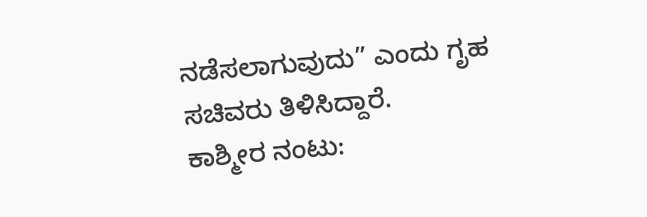ನಡೆಸಲಾಗುವುದು” ಎಂದು ಗೃಹ ಸಚಿವರು ತಿಳಿಸಿದ್ದಾರೆ.
ಕಾಶ್ಮೀರ ನಂಟು: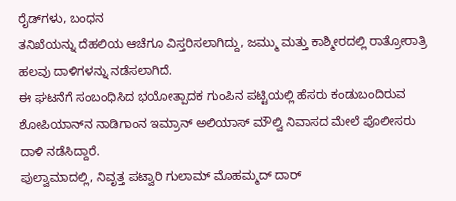ರೈಡ್‌ಗಳು, ಬಂಧನ
ತನಿಖೆಯನ್ನು ದೆಹಲಿಯ ಆಚೆಗೂ ವಿಸ್ತರಿಸಲಾಗಿದ್ದು, ಜಮ್ಮು ಮತ್ತು ಕಾಶ್ಮೀರದಲ್ಲಿ ರಾತ್ರೋರಾತ್ರಿ ಹಲವು ದಾಳಿಗಳನ್ನು ನಡೆಸಲಾಗಿದೆ.
ಈ ಘಟನೆಗೆ ಸಂಬಂಧಿಸಿದ ಭಯೋತ್ಪಾದಕ ಗುಂಪಿನ ಪಟ್ಟಿಯಲ್ಲಿ ಹೆಸರು ಕಂಡುಬಂದಿರುವ ಶೋಪಿಯಾನ್‌ನ ನಾಡಿಗಾಂನ ಇಮ್ರಾನ್ ಅಲಿಯಾಸ್ ಮೌಲ್ವಿ ನಿವಾಸದ ಮೇಲೆ ಪೊಲೀಸರು ದಾಳಿ ನಡೆಸಿದ್ದಾರೆ.
ಪುಲ್ವಾಮಾದಲ್ಲಿ, ನಿವೃತ್ತ ಪಟ್ವಾರಿ ಗುಲಾಮ್ ಮೊಹಮ್ಮದ್ ದಾರ್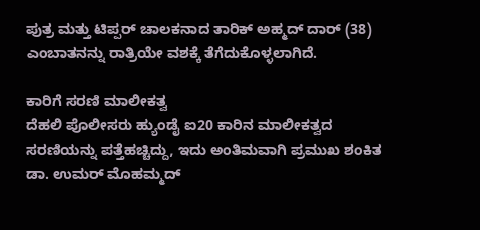ಪುತ್ರ ಮತ್ತು ಟಿಪ್ಪರ್ ಚಾಲಕನಾದ ತಾರಿಕ್ ಅಹ್ಮದ್ ದಾರ್ (38) ಎಂಬಾತನನ್ನು ರಾತ್ರಿಯೇ ವಶಕ್ಕೆ ತೆಗೆದುಕೊಳ್ಳಲಾಗಿದೆ.

ಕಾರಿಗೆ ಸರಣಿ ಮಾಲೀಕತ್ವ
ದೆಹಲಿ ಪೊಲೀಸರು ಹ್ಯುಂಡೈ ಐ20 ಕಾರಿನ ಮಾಲೀಕತ್ವದ ಸರಣಿಯನ್ನು ಪತ್ತೆಹಚ್ಚಿದ್ದು, ಇದು ಅಂತಿಮವಾಗಿ ಪ್ರಮುಖ ಶಂಕಿತ ಡಾ. ಉಮರ್ ಮೊಹಮ್ಮದ್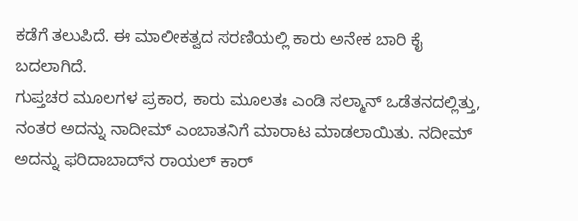ಕಡೆಗೆ ತಲುಪಿದೆ. ಈ ಮಾಲೀಕತ್ವದ ಸರಣಿಯಲ್ಲಿ ಕಾರು ಅನೇಕ ಬಾರಿ ಕೈ ಬದಲಾಗಿದೆ.
ಗುಪ್ತಚರ ಮೂಲಗಳ ಪ್ರಕಾರ, ಕಾರು ಮೂಲತಃ ಎಂಡಿ ಸಲ್ಮಾನ್ ಒಡೆತನದಲ್ಲಿತ್ತು, ನಂತರ ಅದನ್ನು ನಾದೀಮ್ ಎಂಬಾತನಿಗೆ ಮಾರಾಟ ಮಾಡಲಾಯಿತು. ನದೀಮ್ ಅದನ್ನು ಫರಿದಾಬಾದ್‌ನ ರಾಯಲ್ ಕಾರ್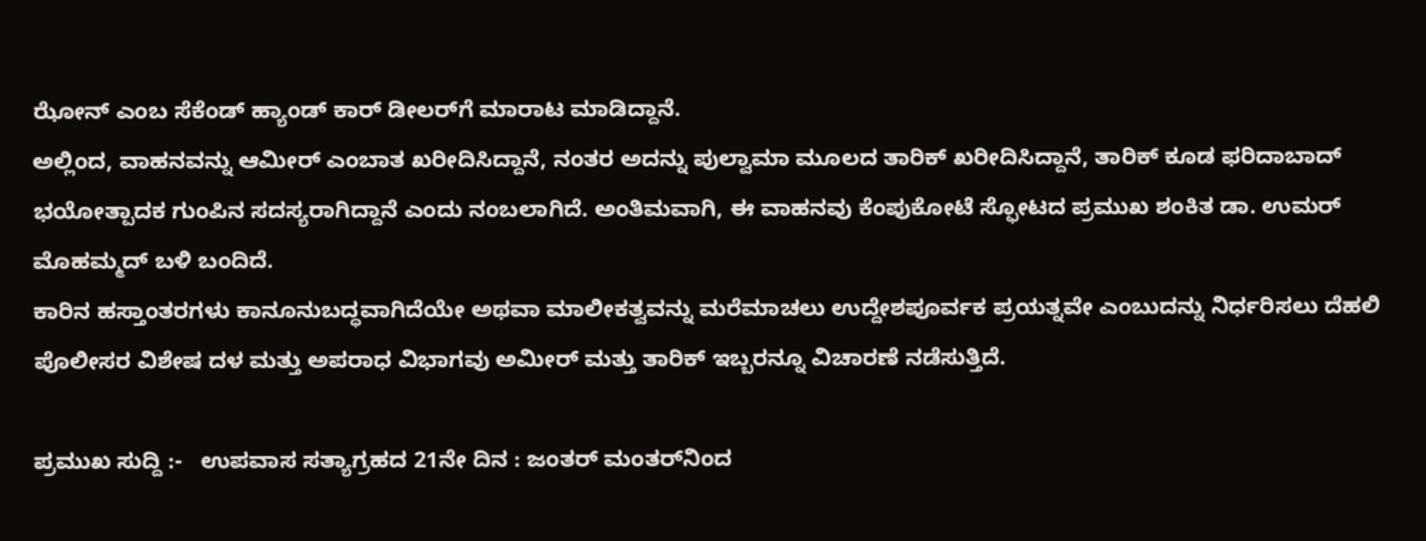ಝೋನ್ ಎಂಬ ಸೆಕೆಂಡ್ ಹ್ಯಾಂಡ್ ಕಾರ್ ಡೀಲರ್‌ಗೆ ಮಾರಾಟ ಮಾಡಿದ್ದಾನೆ.
ಅಲ್ಲಿಂದ, ವಾಹನವನ್ನು ಆಮೀರ್ ಎಂಬಾತ ಖರೀದಿಸಿದ್ದಾನೆ, ನಂತರ ಅದನ್ನು ಪುಲ್ವಾಮಾ ಮೂಲದ ತಾರಿಕ್ ಖರೀದಿಸಿದ್ದಾನೆ, ತಾರಿಕ್ ಕೂಡ ಫರಿದಾಬಾದ್ ಭಯೋತ್ಪಾದಕ ಗುಂಪಿನ ಸದಸ್ಯರಾಗಿದ್ದಾನೆ ಎಂದು ನಂಬಲಾಗಿದೆ. ಅಂತಿಮವಾಗಿ, ಈ ವಾಹನವು ಕೆಂಪುಕೋಟೆ ಸ್ಫೋಟದ ಪ್ರಮುಖ ಶಂಕಿತ ಡಾ. ಉಮರ್ ಮೊಹಮ್ಮದ್ ಬಳಿ ಬಂದಿದೆ.
ಕಾರಿನ ಹಸ್ತಾಂತರಗಳು ಕಾನೂನುಬದ್ಧವಾಗಿದೆಯೇ ಅಥವಾ ಮಾಲೀಕತ್ವವನ್ನು ಮರೆಮಾಚಲು ಉದ್ದೇಶಪೂರ್ವಕ ಪ್ರಯತ್ನವೇ ಎಂಬುದನ್ನು ನಿರ್ಧರಿಸಲು ದೆಹಲಿ ಪೊಲೀಸರ ವಿಶೇಷ ದಳ ಮತ್ತು ಅಪರಾಧ ವಿಭಾಗವು ಅಮೀರ್ ಮತ್ತು ತಾರಿಕ್ ಇಬ್ಬರನ್ನೂ ವಿಚಾರಣೆ ನಡೆಸುತ್ತಿದೆ.

ಪ್ರಮುಖ ಸುದ್ದಿ :-   ಉಪವಾಸ ಸತ್ಯಾಗ್ರಹದ 21ನೇ ದಿನ : ಜಂತರ್ ಮಂತರ್‌ನಿಂದ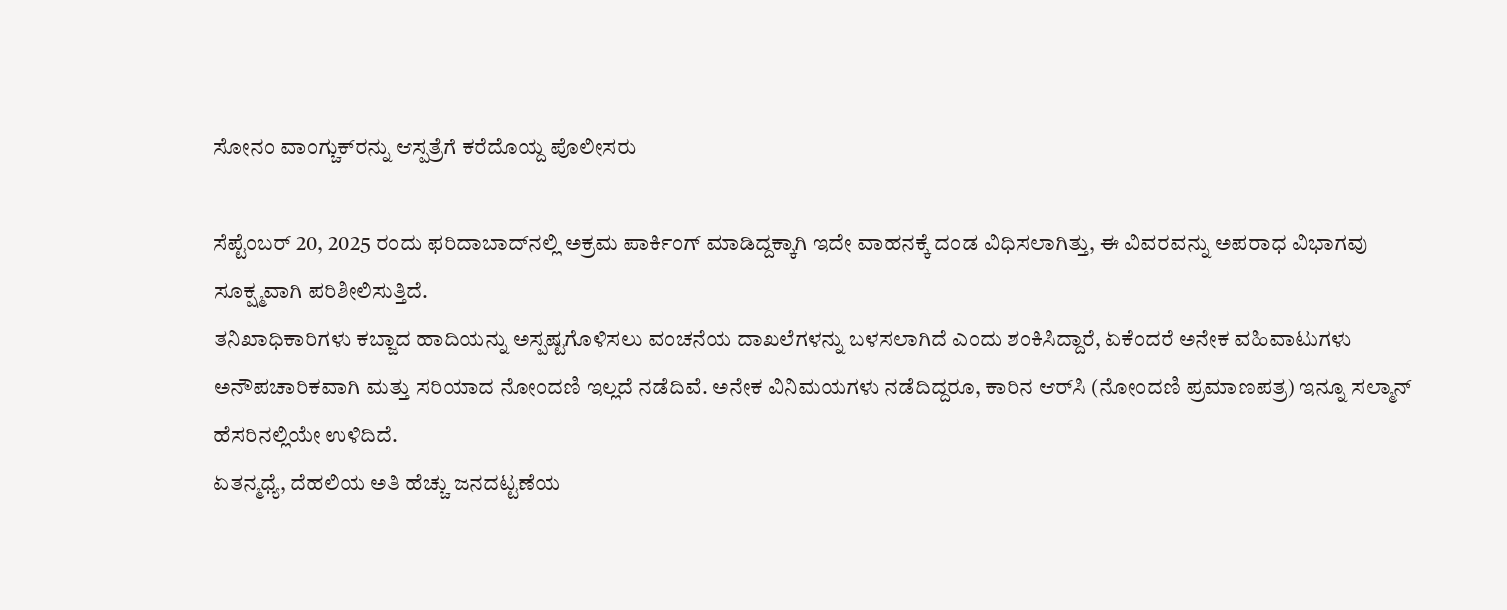ಸೋನಂ ವಾಂಗ್ಚುಕ್‌ರನ್ನು ಆಸ್ಪತ್ರೆಗೆ ಕರೆದೊಯ್ದ ಪೊಲೀಸರು

ಸೆಪ್ಟೆಂಬರ್ 20, 2025 ರಂದು ಫರಿದಾಬಾದ್‌ನಲ್ಲಿ ಅಕ್ರಮ ಪಾರ್ಕಿಂಗ್‌ ಮಾಡಿದ್ದಕ್ಕಾಗಿ ಇದೇ ವಾಹನಕ್ಕೆ ದಂಡ ವಿಧಿಸಲಾಗಿತ್ತು, ಈ ವಿವರವನ್ನು ಅಪರಾಧ ವಿಭಾಗವು ಸೂಕ್ಷ್ಮವಾಗಿ ಪರಿಶೀಲಿಸುತ್ತಿದೆ.
ತನಿಖಾಧಿಕಾರಿಗಳು ಕಬ್ಜಾದ ಹಾದಿಯನ್ನು ಅಸ್ಪಷ್ಟಗೊಳಿಸಲು ವಂಚನೆಯ ದಾಖಲೆಗಳನ್ನು ಬಳಸಲಾಗಿದೆ ಎಂದು ಶಂಕಿಸಿದ್ದಾರೆ, ಏಕೆಂದರೆ ಅನೇಕ ವಹಿವಾಟುಗಳು ಅನೌಪಚಾರಿಕವಾಗಿ ಮತ್ತು ಸರಿಯಾದ ನೋಂದಣಿ ಇಲ್ಲದೆ ನಡೆದಿವೆ. ಅನೇಕ ವಿನಿಮಯಗಳು ನಡೆದಿದ್ದರೂ, ಕಾರಿನ ಆರ್‌ಸಿ (ನೋಂದಣಿ ಪ್ರಮಾಣಪತ್ರ) ಇನ್ನೂ ಸಲ್ಮಾನ್ ಹೆಸರಿನಲ್ಲಿಯೇ ಉಳಿದಿದೆ.
ಏತನ್ಮಧ್ಯೆ, ದೆಹಲಿಯ ಅತಿ ಹೆಚ್ಚು ಜನದಟ್ಟಣೆಯ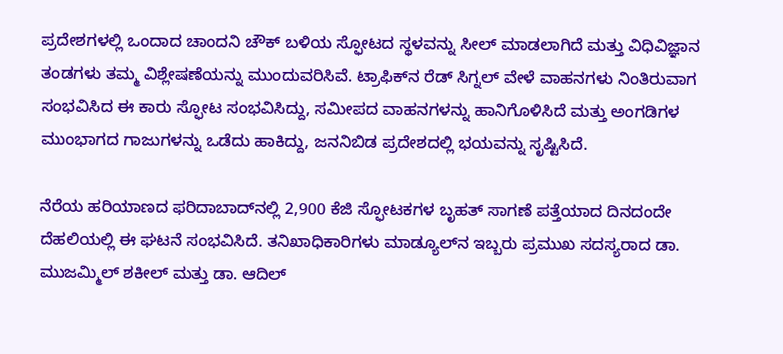ಪ್ರದೇಶಗಳಲ್ಲಿ ಒಂದಾದ ಚಾಂದನಿ ಚೌಕ್ ಬಳಿಯ ಸ್ಫೋಟದ ಸ್ಥಳವನ್ನು ಸೀಲ್ ಮಾಡಲಾಗಿದೆ ಮತ್ತು ವಿಧಿವಿಜ್ಞಾನ ತಂಡಗಳು ತಮ್ಮ ವಿಶ್ಲೇಷಣೆಯನ್ನು ಮುಂದುವರಿಸಿವೆ. ಟ್ರಾಫಿಕ್‌ನ ರೆಡ್‌ ಸಿಗ್ನಲ್‌ ವೇಳೆ ವಾಹನಗಳು ನಿಂತಿರುವಾಗ ಸಂಭವಿಸಿದ ಈ ಕಾರು ಸ್ಫೋಟ ಸಂಭವಿಸಿದ್ದು, ಸಮೀಪದ ವಾಹನಗಳನ್ನು ಹಾನಿಗೊಳಿಸಿದೆ ಮತ್ತು ಅಂಗಡಿಗಳ ಮುಂಭಾಗದ ಗಾಜುಗಳನ್ನು ಒಡೆದು ಹಾಕಿದ್ದು, ಜನನಿಬಿಡ ಪ್ರದೇಶದಲ್ಲಿ ಭಯವನ್ನು ಸೃಷ್ಟಿಸಿದೆ.

ನೆರೆಯ ಹರಿಯಾಣದ ಫರಿದಾಬಾದ್‌ನಲ್ಲಿ 2,900 ಕೆಜಿ ಸ್ಫೋಟಕಗಳ ಬೃಹತ್ ಸಾಗಣೆ ಪತ್ತೆಯಾದ ದಿನದಂದೇ ದೆಹಲಿಯಲ್ಲಿ ಈ ಘಟನೆ ಸಂಭವಿಸಿದೆ. ತನಿಖಾಧಿಕಾರಿಗಳು ಮಾಡ್ಯೂಲ್‌ನ ಇಬ್ಬರು ಪ್ರಮುಖ ಸದಸ್ಯರಾದ ಡಾ. ಮುಜಮ್ಮಿಲ್ ಶಕೀಲ್ ಮತ್ತು ಡಾ. ಆದಿಲ್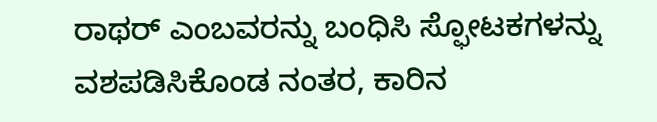ರಾಥರ್ ಎಂಬವರನ್ನು ಬಂಧಿಸಿ ಸ್ಫೋಟಕಗಳನ್ನು ವಶಪಡಿಸಿಕೊಂಡ ನಂತರ, ಕಾರಿನ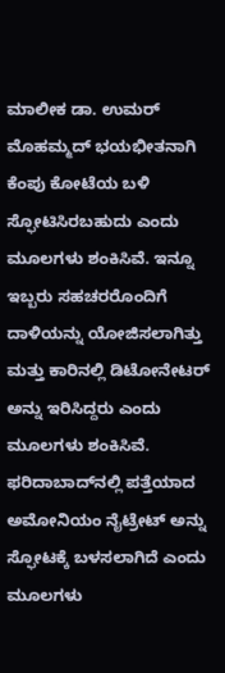ಮಾಲೀಕ ಡಾ. ಉಮರ್ ಮೊಹಮ್ಮದ್ ಭಯಭೀತನಾಗಿ ಕೆಂಪು ಕೋಟೆಯ ಬಳಿ ಸ್ಫೋಟಿಸಿರಬಹುದು ಎಂದು ಮೂಲಗಳು ಶಂಕಿಸಿವೆ. ಇನ್ನೂ ಇಬ್ಬರು ಸಹಚರರೊಂದಿಗೆ ದಾಳಿಯನ್ನು ಯೋಜಿಸಲಾಗಿತ್ತು ಮತ್ತು ಕಾರಿನಲ್ಲಿ ಡಿಟೋನೇಟರ್ ಅನ್ನು ಇರಿಸಿದ್ದರು ಎಂದು ಮೂಲಗಳು ಶಂಕಿಸಿವೆ.
ಫರಿದಾಬಾದ್‌ನಲ್ಲಿ ಪತ್ತೆಯಾದ ಅಮೋನಿಯಂ ನೈಟ್ರೇಟ್ ಅನ್ನು ಸ್ಫೋಟಕ್ಕೆ ಬಳಸಲಾಗಿದೆ ಎಂದು ಮೂಲಗಳು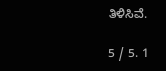ತಿಳಿಸಿವೆ.

5 / 5. 1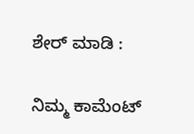ಶೇರ್ ಮಾಡಿ :

ನಿಮ್ಮ ಕಾಮೆಂಟ್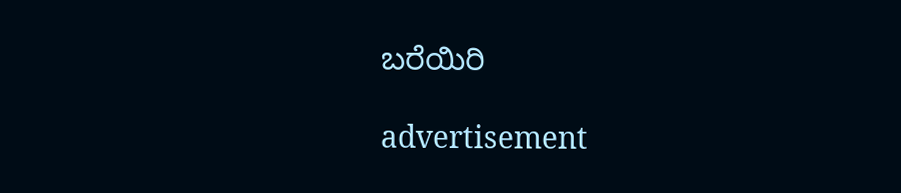ಬರೆಯಿರಿ

advertisement